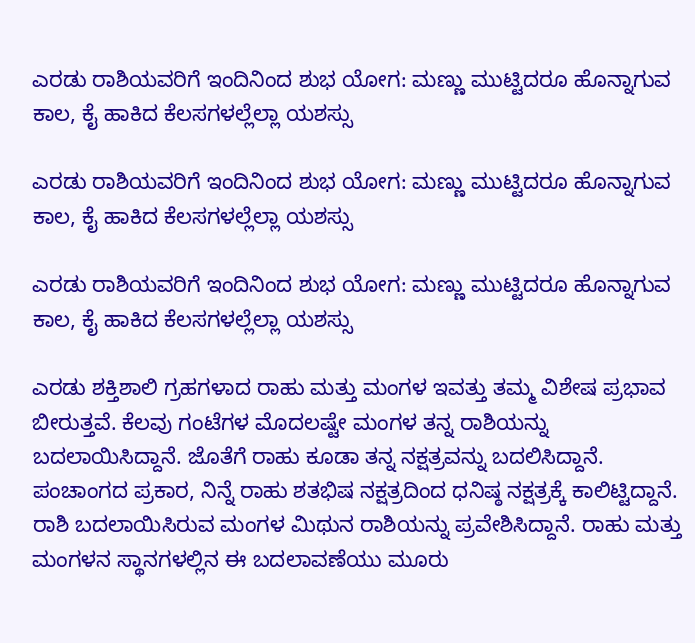ಎರಡು ರಾಶಿಯವರಿಗೆ ಇಂದಿನಿಂದ ಶುಭ ಯೋಗ: ಮಣ್ಣು ಮುಟ್ಟಿದರೂ ಹೊನ್ನಾಗುವ ಕಾಲ, ಕೈ ಹಾಕಿದ ಕೆಲಸಗಳಲ್ಲೆಲ್ಲಾ ಯಶಸ್ಸು

ಎರಡು ರಾಶಿಯವರಿಗೆ ಇಂದಿನಿಂದ ಶುಭ ಯೋಗ: ಮಣ್ಣು ಮುಟ್ಟಿದರೂ ಹೊನ್ನಾಗುವ ಕಾಲ, ಕೈ ಹಾಕಿದ ಕೆಲಸಗಳಲ್ಲೆಲ್ಲಾ ಯಶಸ್ಸು

ಎರಡು ರಾಶಿಯವರಿಗೆ ಇಂದಿನಿಂದ ಶುಭ ಯೋಗ: ಮಣ್ಣು ಮುಟ್ಟಿದರೂ ಹೊನ್ನಾಗುವ ಕಾಲ, ಕೈ ಹಾಕಿದ ಕೆಲಸಗಳಲ್ಲೆಲ್ಲಾ ಯಶಸ್ಸು

ಎರಡು ಶಕ್ತಿಶಾಲಿ ಗ್ರಹಗಳಾದ ರಾಹು ಮತ್ತು ಮಂಗಳ ಇವತ್ತು ತಮ್ಮ ವಿಶೇಷ ಪ್ರಭಾವ ಬೀರುತ್ತವೆ. ಕೆಲವು ಗಂಟೆಗಳ ಮೊದಲಷ್ಟೇ ಮಂಗಳ ತನ್ನ ರಾಶಿಯನ್ನು ಬದಲಾಯಿಸಿದ್ದಾನೆ. ಜೊತೆಗೆ ರಾಹು ಕೂಡಾ ತನ್ನ ನಕ್ಷತ್ರವನ್ನು ಬದಲಿಸಿದ್ದಾನೆ. ಪಂಚಾಂಗದ ಪ್ರಕಾರ, ನಿನ್ನೆ ರಾಹು ಶತಭಿಷ ನಕ್ಷತ್ರದಿಂದ ಧನಿಷ್ಠ ನಕ್ಷತ್ರಕ್ಕೆ ಕಾಲಿಟ್ಟಿದ್ದಾನೆ. ರಾಶಿ ಬದಲಾಯಿಸಿರುವ ಮಂಗಳ ಮಿಥುನ ರಾಶಿಯನ್ನು ಪ್ರವೇಶಿಸಿದ್ದಾನೆ. ರಾಹು ಮತ್ತು ಮಂಗಳನ ಸ್ಥಾನಗಳಲ್ಲಿನ ಈ ಬದಲಾವಣೆಯು ಮೂರು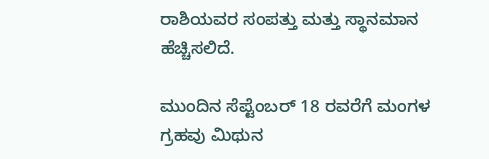ರಾಶಿಯವರ ಸಂಪತ್ತು ಮತ್ತು ಸ್ಥಾನಮಾನ ಹೆಚ್ಚಿಸಲಿದೆ.

ಮುಂದಿನ ಸೆಪ್ಟೆಂಬರ್ 18 ರವರೆಗೆ ಮಂಗಳ ಗ್ರಹವು ಮಿಥುನ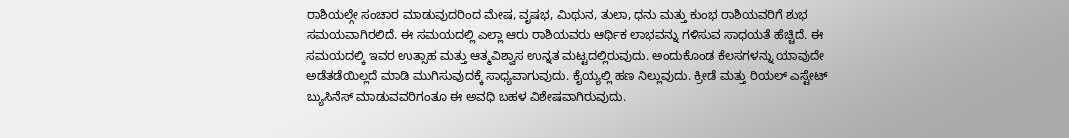ರಾಶಿಯಲ್ಗೇ ಸಂಚಾರ ಮಾಡುವುದರಿಂದ ಮೇಷ, ವೃಷಭ, ಮಿಥುನ, ತುಲಾ, ಧನು ಮತ್ತು ಕುಂಭ ರಾಶಿಯವರಿಗೆ ಶುಭ ಸಮಯವಾಗಿರಲಿದೆ. ಈ ಸಮಯದಲ್ಲಿ ಎಲ್ಲಾ ಆರು ರಾಶಿಯವರು ಆರ್ಥಿಕ ಲಾಭವನ್ನು ಗಳಿಸುವ ಸಾಧಯತೆ ಹೆಚ್ಚಿದೆ. ಈ ಸಮಯದಲ್ಕಿ ಇವರ ಉತ್ಸಾಹ ಮತ್ತು ಆತ್ಮವಿಶ್ವಾಸ ಉನ್ನತ ಮಟ್ಟದಲ್ಲಿರುವುದು. ಅಂದುಕೊಂಡ ಕೆಲಸಗಳನ್ನು ಯಾವುದೇ ಅಡೆತಡೆಯಿಲ್ಲದೆ ಮಾಡಿ ಮುಗಿಸುವುದಕ್ಕೆ ಸಾಧ್ಯವಾಗುವುದು. ಕೈಯ್ಯಲ್ಲಿ ಹಣ ನಿಲ್ಲುವುದು. ಕ್ರೀಡೆ ಮತ್ತು ರಿಯಲ್ ಎಸ್ಟೇಟ್‌ ಬ್ಯುಸಿನೆಸ್‌ ಮಾಡುವವರಿಗಂತೂ ಈ ಅವಧಿ ಬಹಳ ವಿಶೇಷವಾಗಿರುವುದು.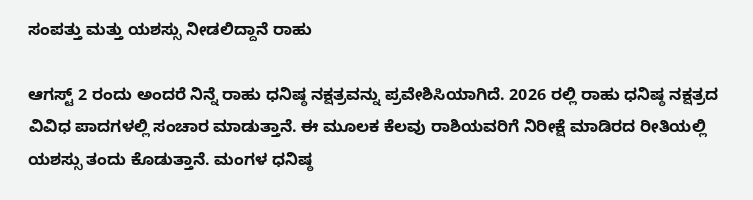ಸಂಪತ್ತು ಮತ್ತು ಯಶಸ್ಸು ನೀಡಲಿದ್ದಾನೆ ರಾಹು

ಆಗಸ್ಟ್ 2 ರಂದು ಅಂದರೆ ನಿನ್ನೆ ರಾಹು ಧನಿಷ್ಠ ನಕ್ಷತ್ರವನ್ನು ಪ್ರವೇಶಿಸಿಯಾಗಿದೆ. 2026 ರಲ್ಲಿ ರಾಹು ಧನಿಷ್ಠ ನಕ್ಷತ್ರದ ವಿವಿಧ ಪಾದಗಳಲ್ಲಿ ಸಂಚಾರ ಮಾಡುತ್ತಾನೆ. ಈ ಮೂಲಕ ಕೆಲವು ರಾಶಿಯವರಿಗೆ ನಿರೀಕ್ಷೆ ಮಾಡಿರದ ರೀತಿಯಲ್ಲಿ ಯಶಸ್ಸು ತಂದು ಕೊಡುತ್ತಾನೆ. ಮಂಗಳ ಧನಿಷ್ಠ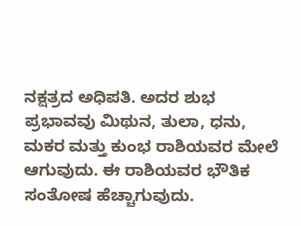ನಕ್ಷತ್ರದ ಅಧಿಪತಿ. ಅದರ ಶುಭ ಪ್ರಭಾವವು ಮಿಥುನ, ತುಲಾ, ಧನು, ಮಕರ ಮತ್ತು ಕುಂಭ ರಾಶಿಯವರ ಮೇಲೆ ಆಗುವುದು. ಈ ರಾಶಿಯವರ ಭೌತಿಕ ಸಂತೋಷ ಹೆಚ್ಚಾಗುವುದು.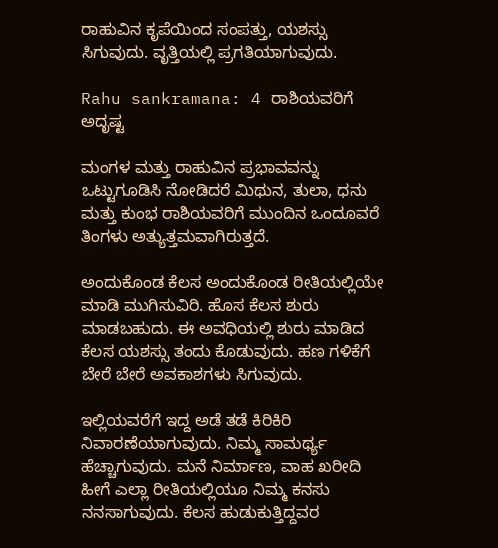ರಾಹುವಿನ ಕೃಪೆಯಿಂದ ಸಂಪತ್ತು, ಯಶಸ್ಸು ಸಿಗುವುದು. ವೃತ್ತಿಯಲ್ಲಿ ಪ್ರಗತಿಯಾಗುವುದು.

Rahu sankramana: 4 ರಾಶಿಯವರಿಗೆ ಅದೃಷ್ಟ

ಮಂಗಳ ಮತ್ತು ರಾಹುವಿನ ಪ್ರಭಾವವನ್ನು ಒಟ್ಟುಗೂಡಿಸಿ ನೋಡಿದರೆ ಮಿಥುನ, ತುಲಾ, ಧನು ಮತ್ತು ಕುಂಭ ರಾಶಿಯವರಿಗೆ ಮುಂದಿನ ಒಂದೂವರೆ ತಿಂಗಳು ಅತ್ಯುತ್ತಮವಾಗಿರುತ್ತದೆ.

ಅಂದುಕೊಂಡ ಕೆಲಸ ಅಂದುಕೊಂಡ ರೀತಿಯಲ್ಲಿಯೇ ಮಾಡಿ ಮುಗಿಸುವಿರಿ. ಹೊಸ ಕೆಲಸ ಶುರು ಮಾಡಬಹುದು. ಈ ಅವಧಿಯಲ್ಲಿ ಶುರು ಮಾಡಿದ ಕೆಲಸ ಯಶಸ್ಸು ತಂದು ಕೊಡುವುದು. ಹಣ ಗಳಿಕೆಗೆ ಬೇರೆ ಬೇರೆ ಅವಕಾಶಗಳು ಸಿಗುವುದು.

ಇಲ್ಲಿಯವರೆಗೆ ಇದ್ದ ಅಡೆ ತಡೆ ಕಿರಿಕಿರಿ ನಿವಾರಣೆಯಾಗುವುದು. ನಿಮ್ಮ ಸಾಮರ್ಥ್ಯ ಹೆಚ್ಚಾಗುವುದು. ಮನೆ ನಿರ್ಮಾಣ, ವಾಹ ಖರೀದಿ ಹೀಗೆ ಎಲ್ಲಾ ರೀತಿಯಲ್ಲಿಯೂ ನಿಮ್ಮ ಕನಸು ನನಸಾಗುವುದು. ಕೆಲಸ ಹುಡುಕುತ್ತಿದ್ದವರ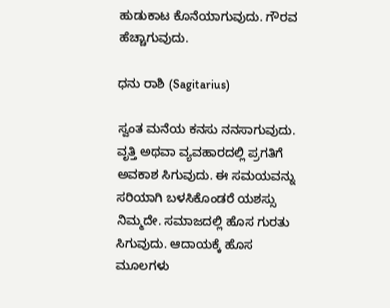ಹುಡುಕಾಟ ಕೊನೆಯಾಗುವುದು. ಗೌರವ ಹೆಚ್ಚಾಗುವುದು.

ಧನು ರಾಶಿ (Sagitarius)

ಸ್ವಂತ ಮನೆಯ ಕನಸು ನನಸಾಗುವುದು. ವೃತ್ತಿ ಅಥವಾ ವ್ಯವಹಾರದಲ್ಲಿ ಪ್ರಗತಿಗೆ ಅವಕಾಶ ಸಿಗುವುದು. ಈ ಸಮಯವನ್ನು ಸರಿಯಾಗಿ ಬಳಸಿಕೊಂಡರೆ ಯಶಸ್ಸು ನಿಮ್ಮದೇ. ಸಮಾಜದಲ್ಲಿ ಹೊಸ ಗುರತು ಸಿಗುವುದು. ಆದಾಯಕ್ಕೆ ಹೊಸ ಮೂಲಗಳು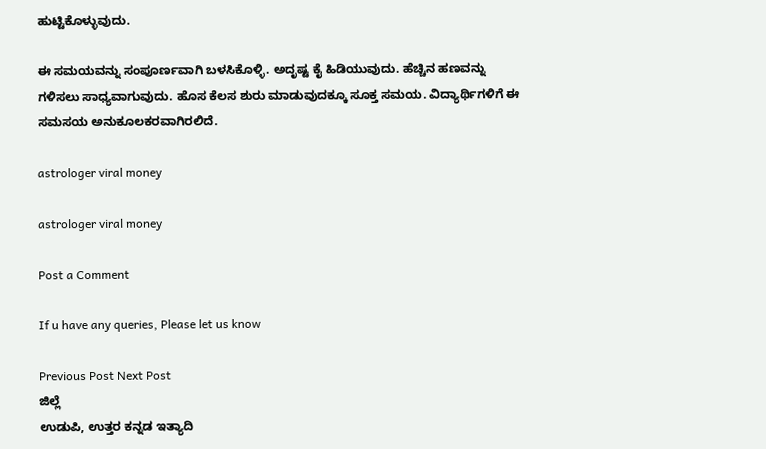ಹುಟ್ಟಿಕೊಳ್ಳುವುದು.

ಈ ಸಮಯವನ್ನು ಸಂಪೂರ್ಣವಾಗಿ ಬಳಸಿಕೊಳ್ಳಿ. ಅದೃಷ್ಟ ಕೈ ಹಿಡಿಯುವುದು. ಹೆಚ್ಚಿನ ಹಣವನ್ನು ಗಳಿಸಲು ಸಾಧ್ಯವಾಗುವುದು. ಹೊಸ ಕೆಲಸ ಶುರು ಮಾಡುವುದಕ್ಕೂ ಸೂಕ್ತ ಸಮಯ. ವಿದ್ಯಾರ್ಥಿಗಳಿಗೆ ಈ ಸಮಸಯ ಅನುಕೂಲಕರವಾಗಿರಲಿದೆ.

astrologer viral money

astrologer viral money

Post a Comment

If u have any queries, Please let us know

Previous Post Next Post
ಜಿಲ್ಲೆ
ಉಡುಪಿ, ಉತ್ತರ ಕನ್ನಡ ಇತ್ಯಾದಿ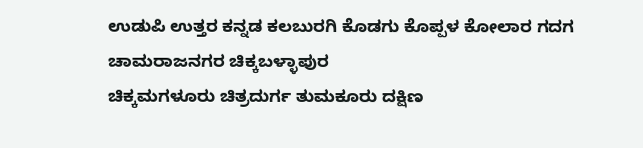ಉಡುಪಿ ಉತ್ತರ ಕನ್ನಡ ಕಲಬುರಗಿ ಕೊಡಗು ಕೊಪ್ಪಳ ಕೋಲಾರ ಗದಗ ಚಾಮರಾಜನಗರ ಚಿಕ್ಕಬಳ್ಳಾಪುರ
ಚಿಕ್ಕಮಗಳೂರು ಚಿತ್ರದುರ್ಗ ತುಮಕೂರು ದಕ್ಷಿಣ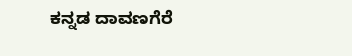ಕನ್ನಡ ದಾವಣಗೆರೆ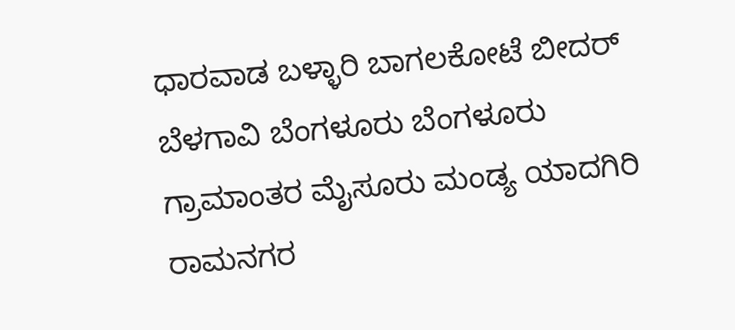ಧಾರವಾಡ ಬಳ್ಳಾರಿ ಬಾಗಲಕೋಟೆ ಬೀದರ್
ಬೆಳಗಾವಿ ಬೆಂಗಳೂರು ಬೆಂಗಳೂರು ಗ್ರಾಮಾಂತರ ಮೈಸೂರು ಮಂಡ್ಯ ಯಾದಗಿರಿ ರಾಮನಗರ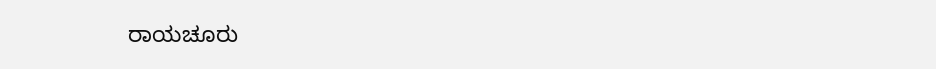ರಾಯಚೂರು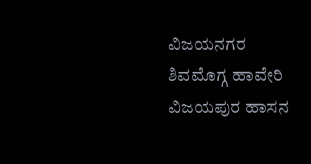ವಿಜಯನಗರ
ಶಿವಮೊಗ್ಗ ಹಾವೇರಿ ವಿಜಯಪುರ ಹಾಸನ